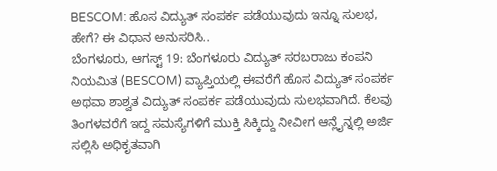BESCOM: ಹೊಸ ವಿದ್ಯುತ್ ಸಂಪರ್ಕ ಪಡೆಯುವುದು ಇನ್ನೂ ಸುಲಭ, ಹೇಗೆ? ಈ ವಿಧಾನ ಅನುಸರಿಸಿ..
ಬೆಂಗಳೂರು, ಆಗಸ್ಟ್ 19: ಬೆಂಗಳೂರು ವಿದ್ಯುತ್ ಸರಬರಾಜು ಕಂಪನಿ ನಿಯಮಿತ (BESCOM) ವ್ಯಾಪ್ತಿಯಲ್ಲಿ ಈವರೆಗೆ ಹೊಸ ವಿದ್ಯುತ್ ಸಂಪರ್ಕ ಅಥವಾ ಶಾಶ್ವತ ವಿದ್ಯುತ್ ಸಂಪರ್ಕ ಪಡೆಯುವುದು ಸುಲಭವಾಗಿದೆ. ಕೆಲವು ತಿಂಗಳವರೆಗೆ ಇದ್ದ ಸಮಸ್ಯೆಗಳಿಗೆ ಮುಕ್ತಿ ಸಿಕ್ಕಿದ್ದು ನೀವೀಗ ಆನ್ಲೈನ್ನಲ್ಲಿ ಅರ್ಜಿ ಸಲ್ಲಿಸಿ ಅಧಿಕೃತವಾಗಿ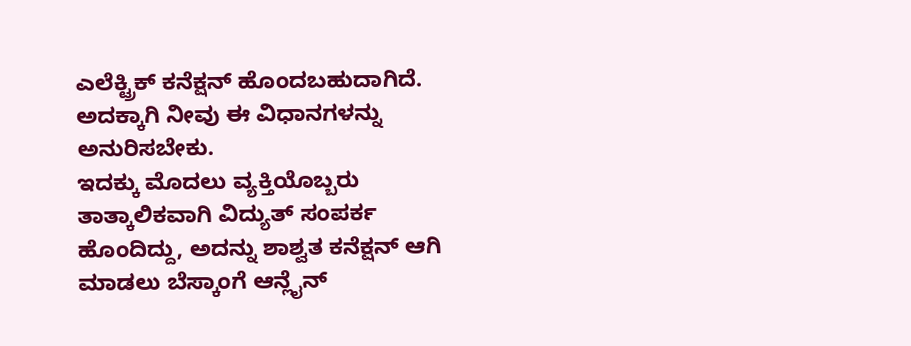ಎಲೆಕ್ಟ್ರಿಕ್ ಕನೆಕ್ಷನ್ ಹೊಂದಬಹುದಾಗಿದೆ. ಅದಕ್ಕಾಗಿ ನೀವು ಈ ವಿಧಾನಗಳನ್ನು ಅನುರಿಸಬೇಕು.
ಇದಕ್ಕು ಮೊದಲು ವ್ಯಕ್ತಿಯೊಬ್ಬರು ತಾತ್ಕಾಲಿಕವಾಗಿ ವಿದ್ಯುತ್ ಸಂಪರ್ಕ ಹೊಂದಿದ್ದು, ಅದನ್ನು ಶಾಶ್ವತ ಕನೆಕ್ಷನ್ ಆಗಿ ಮಾಡಲು ಬೆಸ್ಕಾಂಗೆ ಆನ್ಲೈನ್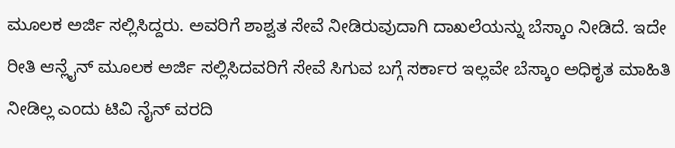ಮೂಲಕ ಅರ್ಜಿ ಸಲ್ಲಿಸಿದ್ದರು. ಅವರಿಗೆ ಶಾಶ್ವತ ಸೇವೆ ನೀಡಿರುವುದಾಗಿ ದಾಖಲೆಯನ್ನು ಬೆಸ್ಕಾಂ ನೀಡಿದೆ. ಇದೇ ರೀತಿ ಆನ್ಲೈನ್ ಮೂಲಕ ಅರ್ಜಿ ಸಲ್ಲಿಸಿದವರಿಗೆ ಸೇವೆ ಸಿಗುವ ಬಗ್ಗೆ ಸರ್ಕಾರ ಇಲ್ಲವೇ ಬೆಸ್ಕಾಂ ಅಧಿಕೃತ ಮಾಹಿತಿ ನೀಡಿಲ್ಲ ಎಂದು ಟಿವಿ ನೈನ್ ವರದಿ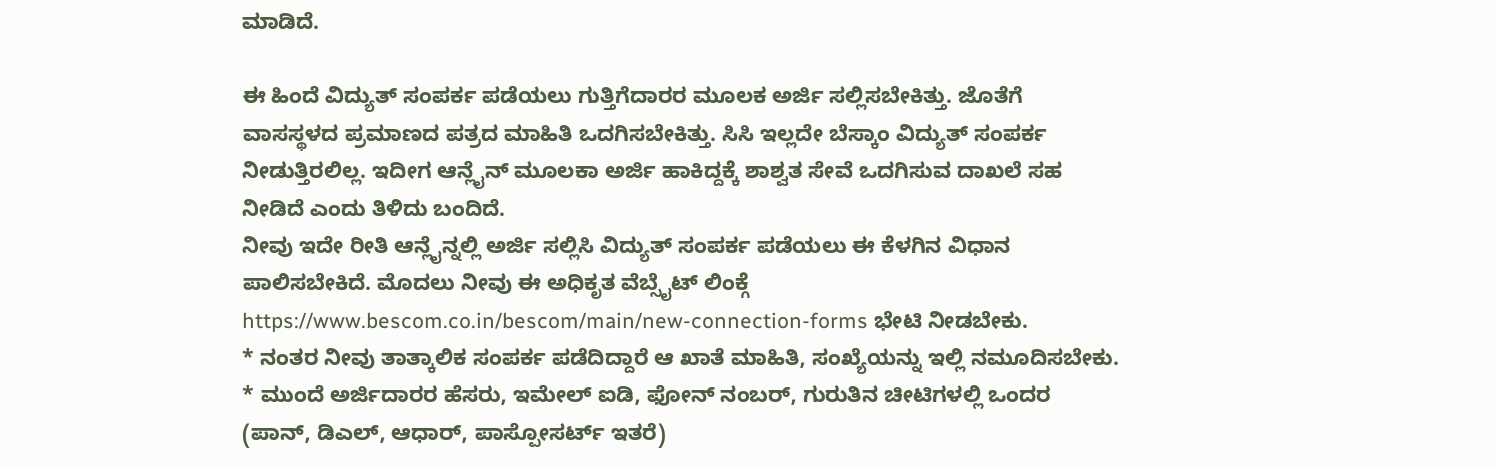ಮಾಡಿದೆ.

ಈ ಹಿಂದೆ ವಿದ್ಯುತ್ ಸಂಪರ್ಕ ಪಡೆಯಲು ಗುತ್ತಿಗೆದಾರರ ಮೂಲಕ ಅರ್ಜಿ ಸಲ್ಲಿಸಬೇಕಿತ್ತು. ಜೊತೆಗೆ ವಾಸಸ್ಥಳದ ಪ್ರಮಾಣದ ಪತ್ರದ ಮಾಹಿತಿ ಒದಗಿಸಬೇಕಿತ್ತು. ಸಿಸಿ ಇಲ್ಲದೇ ಬೆಸ್ಕಾಂ ವಿದ್ಯುತ್ ಸಂಪರ್ಕ ನೀಡುತ್ತಿರಲಿಲ್ಲ. ಇದೀಗ ಆನ್ಲೈನ್ ಮೂಲಕಾ ಅರ್ಜಿ ಹಾಕಿದ್ದಕ್ಕೆ ಶಾಶ್ವತ ಸೇವೆ ಒದಗಿಸುವ ದಾಖಲೆ ಸಹ ನೀಡಿದೆ ಎಂದು ತಿಳಿದು ಬಂದಿದೆ.
ನೀವು ಇದೇ ರೀತಿ ಆನ್ಲೈನ್ನಲ್ಲಿ ಅರ್ಜಿ ಸಲ್ಲಿಸಿ ವಿದ್ಯುತ್ ಸಂಪರ್ಕ ಪಡೆಯಲು ಈ ಕೆಳಗಿನ ವಿಧಾನ ಪಾಲಿಸಬೇಕಿದೆ. ಮೊದಲು ನೀವು ಈ ಅಧಿಕೃತ ವೆಬ್ಸೈಟ್ ಲಿಂಕ್ಗೆ https://www.bescom.co.in/bescom/main/new-connection-forms ಭೇಟಿ ನೀಡಬೇಕು.
* ನಂತರ ನೀವು ತಾತ್ಕಾಲಿಕ ಸಂಪರ್ಕ ಪಡೆದಿದ್ದಾರೆ ಆ ಖಾತೆ ಮಾಹಿತಿ, ಸಂಖ್ಯೆಯನ್ನು ಇಲ್ಲಿ ನಮೂದಿಸಬೇಕು.
* ಮುಂದೆ ಅರ್ಜಿದಾರರ ಹೆಸರು, ಇಮೇಲ್ ಐಡಿ, ಫೋನ್ ನಂಬರ್, ಗುರುತಿನ ಚೀಟಿಗಳಲ್ಲಿ ಒಂದರ (ಪಾನ್, ಡಿಎಲ್, ಆಧಾರ್, ಪಾಸ್ಪೋಸರ್ಟ್ ಇತರೆ)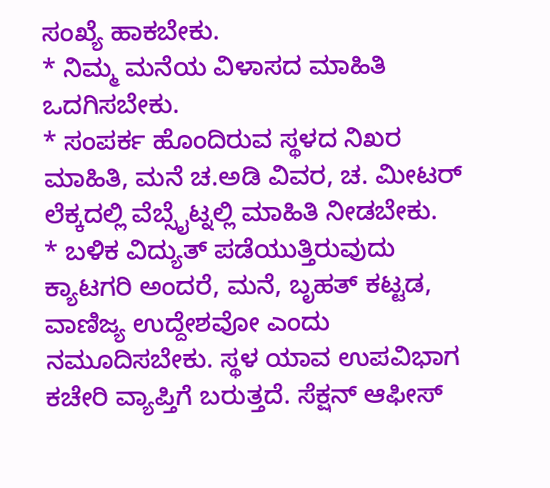ಸಂಖ್ಯೆ ಹಾಕಬೇಕು.
* ನಿಮ್ಮ ಮನೆಯ ವಿಳಾಸದ ಮಾಹಿತಿ ಒದಗಿಸಬೇಕು.
* ಸಂಪರ್ಕ ಹೊಂದಿರುವ ಸ್ಥಳದ ನಿಖರ ಮಾಹಿತಿ, ಮನೆ ಚ.ಅಡಿ ವಿವರ, ಚ. ಮೀಟರ್ ಲೆಕ್ಕದಲ್ಲಿ ವೆಬ್ಸೈಟ್ನಲ್ಲಿ ಮಾಹಿತಿ ನೀಡಬೇಕು.
* ಬಳಿಕ ವಿದ್ಯುತ್ ಪಡೆಯುತ್ತಿರುವುದು ಕ್ಯಾಟಗರಿ ಅಂದರೆ, ಮನೆ, ಬೃಹತ್ ಕಟ್ಟಡ, ವಾಣಿಜ್ಯ ಉದ್ದೇಶವೋ ಎಂದು ನಮೂದಿಸಬೇಕು. ಸ್ಥಳ ಯಾವ ಉಪವಿಭಾಗ ಕಚೇರಿ ವ್ಯಾಪ್ತಿಗೆ ಬರುತ್ತದೆ. ಸೆಕ್ಷನ್ ಆಫೀಸ್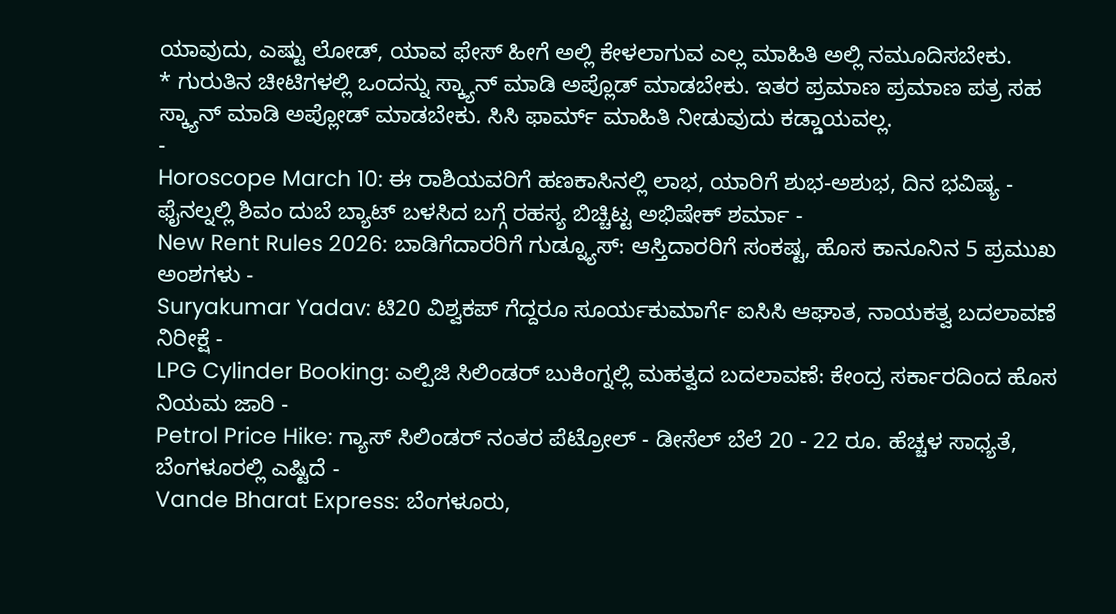ಯಾವುದು, ಎಷ್ಟು ಲೋಡ್, ಯಾವ ಫೇಸ್ ಹೀಗೆ ಅಲ್ಲಿ ಕೇಳಲಾಗುವ ಎಲ್ಲ ಮಾಹಿತಿ ಅಲ್ಲಿ ನಮೂದಿಸಬೇಕು.
* ಗುರುತಿನ ಚೀಟಿಗಳಲ್ಲಿ ಒಂದನ್ನು ಸ್ಕ್ಯಾನ್ ಮಾಡಿ ಅಪ್ಲೊಡ್ ಮಾಡಬೇಕು. ಇತರ ಪ್ರಮಾಣ ಪ್ರಮಾಣ ಪತ್ರ ಸಹ ಸ್ಕ್ಯಾನ್ ಮಾಡಿ ಅಪ್ಲೋಡ್ ಮಾಡಬೇಕು. ಸಿಸಿ ಫಾರ್ಮ್ ಮಾಹಿತಿ ನೀಡುವುದು ಕಡ್ಡಾಯವಲ್ಲ.
-
Horoscope March 10: ಈ ರಾಶಿಯವರಿಗೆ ಹಣಕಾಸಿನಲ್ಲಿ ಲಾಭ, ಯಾರಿಗೆ ಶುಭ-ಅಶುಭ, ದಿನ ಭವಿಷ್ಯ -
ಫೈನಲ್ನಲ್ಲಿ ಶಿವಂ ದುಬೆ ಬ್ಯಾಟ್ ಬಳಸಿದ ಬಗ್ಗೆ ರಹಸ್ಯ ಬಿಚ್ಚಿಟ್ಟ ಅಭಿಷೇಕ್ ಶರ್ಮಾ -
New Rent Rules 2026: ಬಾಡಿಗೆದಾರರಿಗೆ ಗುಡ್ನ್ಯೂಸ್: ಆಸ್ತಿದಾರರಿಗೆ ಸಂಕಷ್ಟ, ಹೊಸ ಕಾನೂನಿನ 5 ಪ್ರಮುಖ ಅಂಶಗಳು -
Suryakumar Yadav: ಟಿ20 ವಿಶ್ವಕಪ್ ಗೆದ್ದರೂ ಸೂರ್ಯಕುಮಾರ್ಗೆ ಐಸಿಸಿ ಆಘಾತ, ನಾಯಕತ್ವ ಬದಲಾವಣೆ ನಿರೀಕ್ಷೆ -
LPG Cylinder Booking: ಎಲ್ಪಿಜಿ ಸಿಲಿಂಡರ್ ಬುಕಿಂಗ್ನಲ್ಲಿ ಮಹತ್ವದ ಬದಲಾವಣೆ: ಕೇಂದ್ರ ಸರ್ಕಾರದಿಂದ ಹೊಸ ನಿಯಮ ಜಾರಿ -
Petrol Price Hike: ಗ್ಯಾಸ್ ಸಿಲಿಂಡರ್ ನಂತರ ಪೆಟ್ರೋಲ್ - ಡೀಸೆಲ್ ಬೆಲೆ 20 - 22 ರೂ. ಹೆಚ್ಚಳ ಸಾಧ್ಯತೆ, ಬೆಂಗಳೂರಲ್ಲಿ ಎಷ್ಟಿದೆ -
Vande Bharat Express: ಬೆಂಗಳೂರು,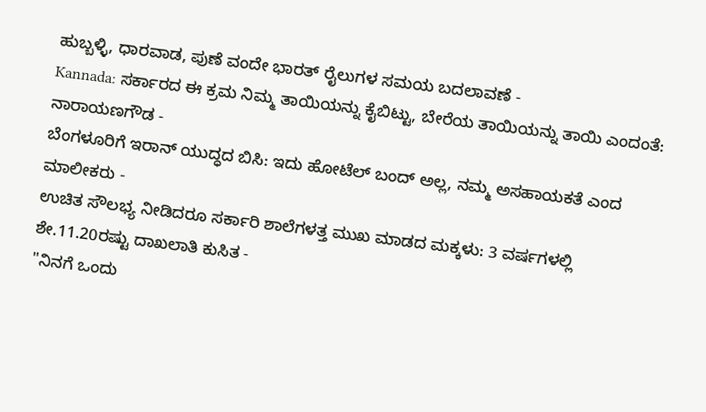ಹುಬ್ಬಳ್ಳಿ, ಧಾರವಾಡ, ಪುಣೆ ವಂದೇ ಭಾರತ್ ರೈಲುಗಳ ಸಮಯ ಬದಲಾವಣೆ -
Kannada: ಸರ್ಕಾರದ ಈ ಕ್ರಮ ನಿಮ್ಮ ತಾಯಿಯನ್ನು ಕೈಬಿಟ್ಟು, ಬೇರೆಯ ತಾಯಿಯನ್ನು ತಾಯಿ ಎಂದಂತೆ: ನಾರಾಯಣಗೌಡ -
ಬೆಂಗಳೂರಿಗೆ ಇರಾನ್ ಯುದ್ಧದ ಬಿಸಿ: ಇದು ಹೋಟೆಲ್ ಬಂದ್ ಅಲ್ಲ, ನಮ್ಮ ಅಸಹಾಯಕತೆ ಎಂದ ಮಾಲೀಕರು -
ಉಚಿತ ಸೌಲಭ್ಯ ನೀಡಿದರೂ ಸರ್ಕಾರಿ ಶಾಲೆಗಳತ್ತ ಮುಖ ಮಾಡದ ಮಕ್ಕಳು: 3 ವರ್ಷಗಳಲ್ಲಿ ಶೇ.11.20ರಷ್ಟು ದಾಖಲಾತಿ ಕುಸಿತ -
"ನಿನಗೆ ಒಂದು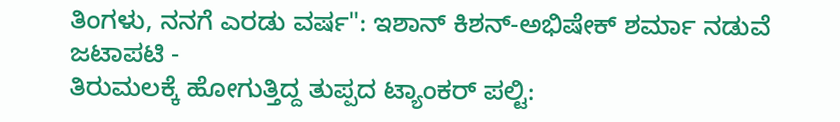ತಿಂಗಳು, ನನಗೆ ಎರಡು ವರ್ಷ": ಇಶಾನ್ ಕಿಶನ್-ಅಭಿಷೇಕ್ ಶರ್ಮಾ ನಡುವೆ ಜಟಾಪಟಿ -
ತಿರುಮಲಕ್ಕೆ ಹೋಗುತ್ತಿದ್ದ ತುಪ್ಪದ ಟ್ಯಾಂಕರ್ ಪಲ್ಟಿ: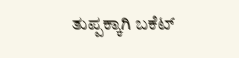ತುಪ್ಪಕ್ಕಾಗಿ ಬಕೆಟ್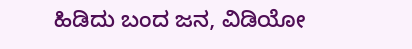ಹಿಡಿದು ಬಂದ ಜನ, ವಿಡಿಯೋ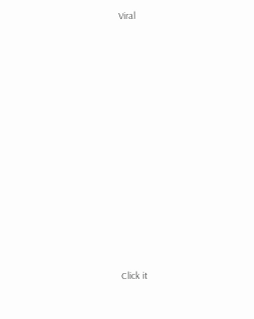Viral












Click it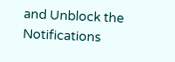and Unblock the Notifications